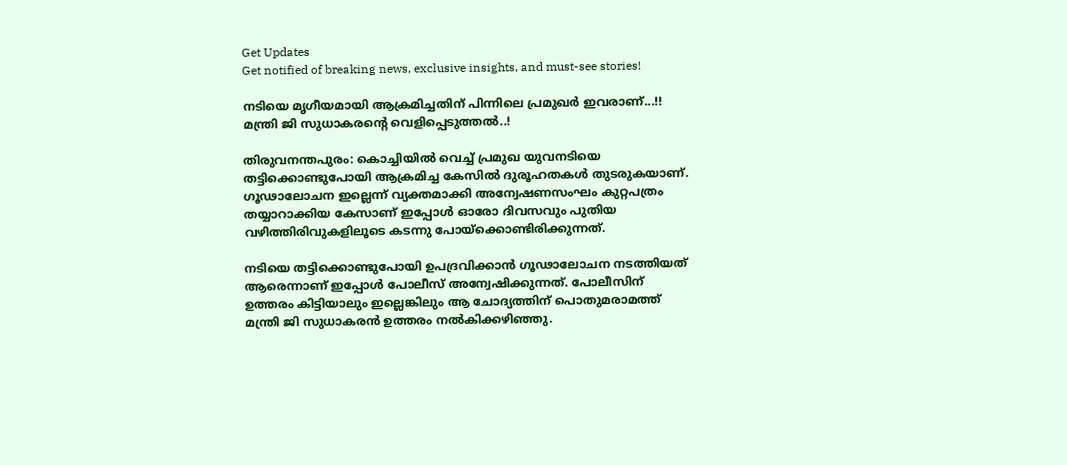Get Updates
Get notified of breaking news, exclusive insights, and must-see stories!

നടിയെ മൃഗീയമായി ആക്രമിച്ചതിന് പിന്നിലെ പ്രമുഖർ ഇവരാണ്...!! മന്ത്രി ജി സുധാകരന്റെ വെളിപ്പെടുത്തല്‍..!

തിരുവനന്തപുരം: കൊച്ചിയില്‍ വെച്ച് പ്രമുഖ യുവനടിയെ തട്ടിക്കൊണ്ടുപോയി ആക്രമിച്ച കേസില്‍ ദുരൂഹതകള്‍ തുടരുകയാണ്. ഗൂഢാലോചന ഇല്ലെന്ന് വ്യക്തമാക്കി അന്വേഷണസംഘം കുറ്റപത്രം തയ്യാറാക്കിയ കേസാണ് ഇപ്പോള്‍ ഓരോ ദിവസവും പുതിയ വഴിത്തിരിവുകളിലൂടെ കടന്നു പോയ്‌ക്കൊണ്ടിരിക്കുന്നത്.

നടിയെ തട്ടിക്കൊണ്ടുപോയി ഉപദ്രവിക്കാന്‍ ഗൂഢാലോചന നടത്തിയത് ആരെന്നാണ് ഇപ്പോള്‍ പോലീസ് അന്വേഷിക്കുന്നത്. പോലീസിന് ഉത്തരം കിട്ടിയാലും ഇല്ലെങ്കിലും ആ ചോദ്യത്തിന് പൊതുമരാമത്ത് മന്ത്രി ജി സുധാകരന്‍ ഉത്തരം നല്‍കിക്കഴിഞ്ഞു.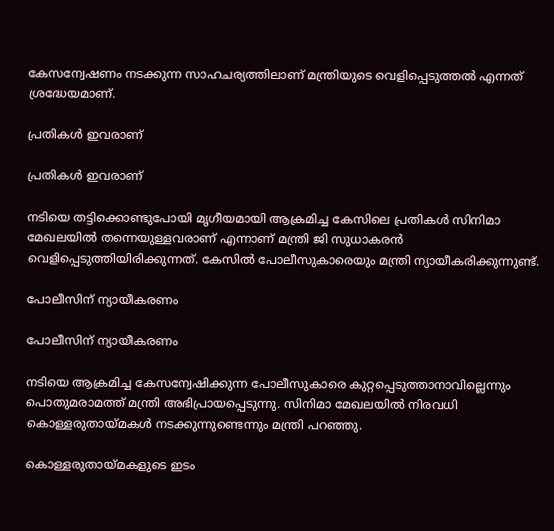കേസന്വേഷണം നടക്കുന്ന സാഹചര്യത്തിലാണ് മന്ത്രിയുടെ വെളിപ്പെടുത്തൽ എന്നത് ശ്രദ്ധേയമാണ്.

പ്രതികൾ ഇവരാണ്

പ്രതികൾ ഇവരാണ്

നടിയെ തട്ടിക്കൊണ്ടുപോയി മൃഗീയമായി ആക്രമിച്ച കേസിലെ പ്രതികള്‍ സിനിമാ മേഖലയില്‍ തന്നെയുള്ളവരാണ് എന്നാണ് മന്ത്രി ജി സുധാകരന്‍ വെളിപ്പെടുത്തിയിരിക്കുന്നത്. കേസില്‍ പോലീസുകാരെയും മന്ത്രി ന്യായീകരിക്കുന്നുണ്ട്.

പോലീസിന് ന്യായീകരണം

പോലീസിന് ന്യായീകരണം

നടിയെ ആക്രമിച്ച കേസന്വേഷിക്കുന്ന പോലീസുകാരെ കുറ്റപ്പെടുത്താനാവില്ലെന്നും പൊതുമരാമത്ത് മന്ത്രി അഭിപ്രായപ്പെടുന്നു. സിനിമാ മേഖലയില്‍ നിരവധി കൊള്ളരുതായ്മകള്‍ നടക്കുന്നുണ്ടെന്നും മന്ത്രി പറഞ്ഞു.

കൊള്ളരുതായ്മകളുടെ ഇടം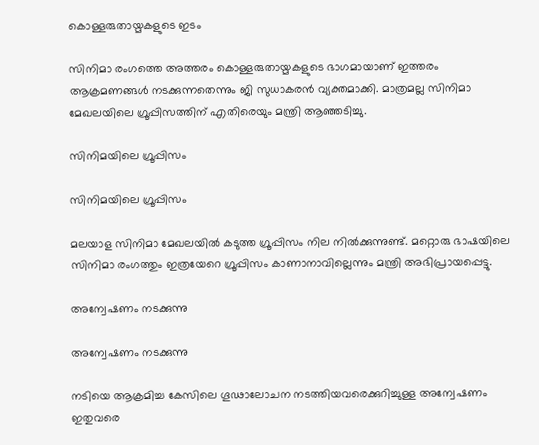കൊള്ളരുതായ്മകളുടെ ഇടം

സിനിമാ രംഗത്തെ അത്തരം കൊള്ളരുതായ്മകളുടെ ഭാഗമായാണ് ഇത്തരം ആക്രമണങ്ങള്‍ നടക്കുന്നതെന്നും ജി സുധാകരന്‍ വ്യക്തമാക്കി. മാത്രമല്ല സിനിമാ മേഖലയിലെ ഗ്രൂപ്പിസത്തിന് എതിരെയും മന്ത്രി ആഞ്ഞടിച്ചു.

സിനിമയിലെ ഗ്രൂപ്പിസം

സിനിമയിലെ ഗ്രൂപ്പിസം

മലയാള സിനിമാ മേഖലയില്‍ കടുത്ത ഗ്രൂപ്പിസം നില നില്‍ക്കുന്നുണ്ട്. മറ്റൊരു ഭാഷയിലെ സിനിമാ രംഗത്തും ഇത്രയേറെ ഗ്രൂപ്പിസം കാണാനാവില്ലെന്നും മന്ത്രി അഭിപ്രായപ്പെട്ടു.

അന്വേഷണം നടക്കുന്നു

അന്വേഷണം നടക്കുന്നു

നടിയെ ആക്രമിച്ച കേസിലെ ഗൂഢാലോചന നടത്തിയവരെക്കുറിച്ചുള്ള അന്വേഷണം ഇതുവരെ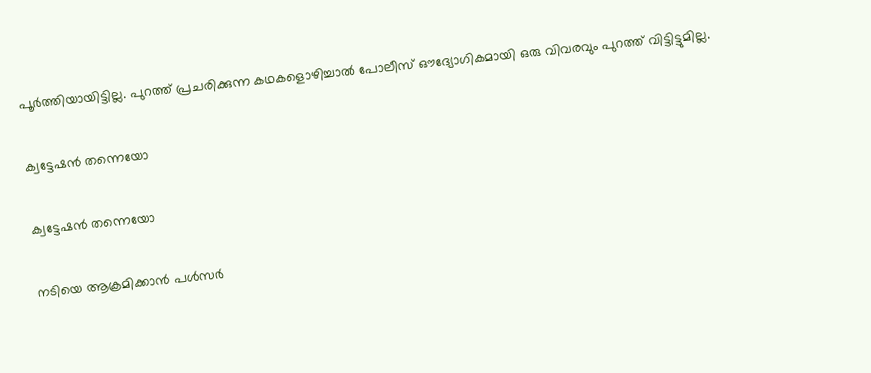പൂര്‍ത്തിയായിട്ടില്ല. പുറത്ത് പ്രചരിക്കുന്ന കഥകളൊഴിച്ചാല്‍ പോലീസ് ഔദ്യോഗികമായി ഒരു വിവരവും പുറത്ത് വിട്ടിട്ടുമില്ല.

ക്വട്ടേഷൻ തന്നെയോ

ക്വട്ടേഷൻ തന്നെയോ

നടിയെ ആക്രമിക്കാന്‍ പള്‍സര്‍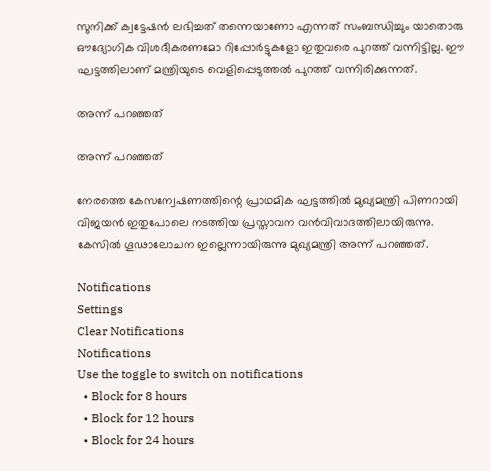സുനിക്ക് ക്വട്ടേഷന്‍ ലഭിച്ചത് തന്നെയാണോ എന്നത് സംബന്ധിച്ചും യാതൊരു ഔദ്യോഗിക വിശദീകരണമോ റിപ്പോര്‍ട്ടുകളോ ഇതുവരെ പുറത്ത് വന്നിട്ടില്ല. ഈ ഘട്ടത്തിലാണ് മന്ത്രിയുടെ വെളിപ്പെടുത്തല്‍ പുറത്ത് വന്നിരിക്കുന്നത്.

അന്ന് പറഞ്ഞത്

അന്ന് പറഞ്ഞത്

നേരത്തെ കേസന്വേഷണത്തിന്റെ പ്രാഥമിക ഘട്ടത്തില്‍ മുഖ്യമന്ത്രി പിണറായി വിജയന്‍ ഇതുപോലെ നടത്തിയ പ്രസ്താവന വന്‍വിവാദത്തിലായിരുന്നു. കേസില്‍ ഗൂഢാലോചന ഇല്ലെന്നായിരുന്നു മുഖ്യമന്ത്രി അന്ന് പറഞ്ഞത്.

Notifications
Settings
Clear Notifications
Notifications
Use the toggle to switch on notifications
  • Block for 8 hours
  • Block for 12 hours
  • Block for 24 hours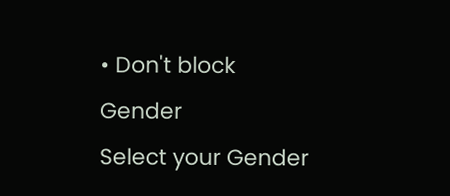• Don't block
Gender
Select your Gender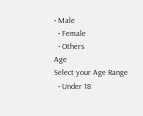• Male
  • Female
  • Others
Age
Select your Age Range
  • Under 18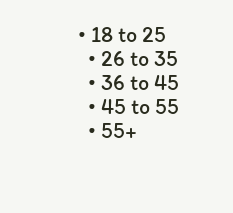• 18 to 25
  • 26 to 35
  • 36 to 45
  • 45 to 55
  • 55+